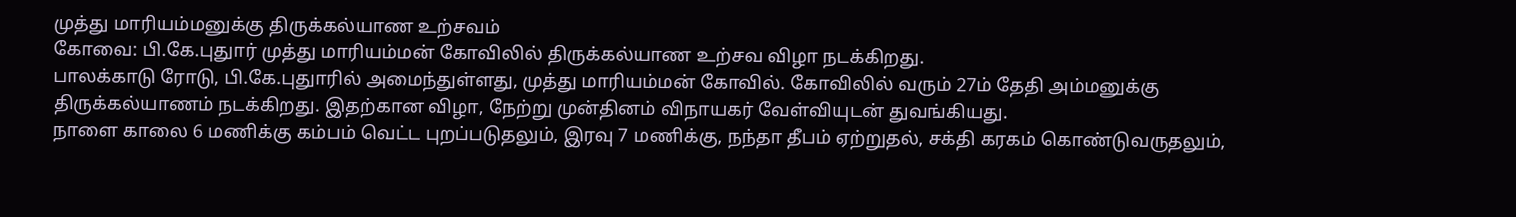முத்து மாரியம்மனுக்கு திருக்கல்யாண உற்சவம்
கோவை: பி.கே.புதுார் முத்து மாரியம்மன் கோவிலில் திருக்கல்யாண உற்சவ விழா நடக்கிறது.
பாலக்காடு ரோடு, பி.கே.புதுாரில் அமைந்துள்ளது, முத்து மாரியம்மன் கோவில். கோவிலில் வரும் 27ம் தேதி அம்மனுக்கு திருக்கல்யாணம் நடக்கிறது. இதற்கான விழா, நேற்று முன்தினம் விநாயகர் வேள்வியுடன் துவங்கியது.
நாளை காலை 6 மணிக்கு கம்பம் வெட்ட புறப்படுதலும், இரவு 7 மணிக்கு, நந்தா தீபம் ஏற்றுதல், சக்தி கரகம் கொண்டுவருதலும்,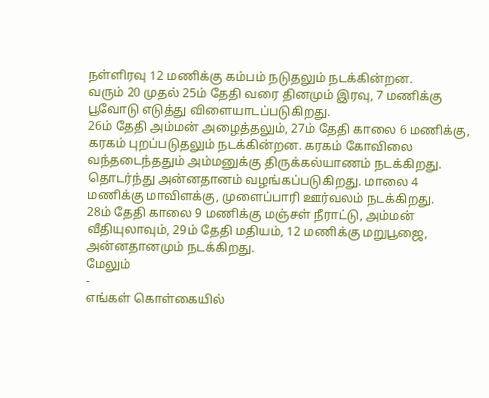நள்ளிரவு 12 மணிக்கு கம்பம் நடுதலும் நடக்கின்றன.
வரும் 20 முதல் 25ம் தேதி வரை தினமும் இரவு, 7 மணிக்கு பூவோடு எடுத்து விளையாடப்படுகிறது.
26ம் தேதி அம்மன் அழைத்தலும், 27ம் தேதி காலை 6 மணிக்கு, கரகம் புறப்படுதலும் நடக்கின்றன. கரகம் கோவிலை வந்தடைந்ததும் அம்மனுக்கு திருக்கல்யாணம் நடக்கிறது.
தொடர்ந்து அன்னதானம் வழங்கப்படுகிறது. மாலை 4 மணிக்கு மாவிளக்கு, முளைப்பாரி ஊர்வலம் நடக்கிறது.
28ம் தேதி காலை 9 மணிக்கு மஞ்சள் நீராட்டு, அம்மன் வீதியுலாவும், 29ம் தேதி மதியம், 12 மணிக்கு மறுபூஜை, அன்னதானமும் நடக்கிறது.
மேலும்
-
எங்கள் கொள்கையில்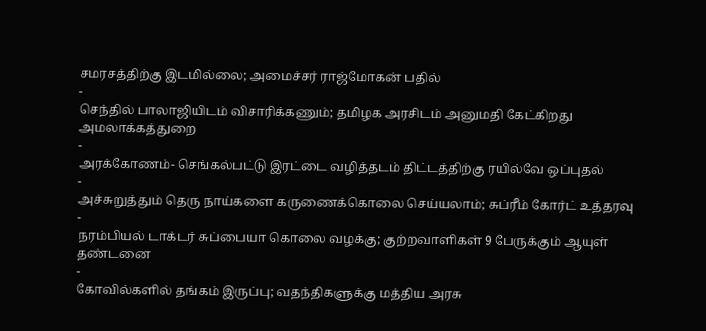சமரசத்திற்கு இடமில்லை; அமைச்சர் ராஜ்மோகன் பதில்
-
செந்தில் பாலாஜியிடம் விசாரிக்கணும்; தமிழக அரசிடம் அனுமதி கேட்கிறது அமலாக்கத்துறை
-
அரக்கோணம்- செங்கல்பட்டு இரட்டை வழித்தடம் திட்டத்திற்கு ரயில்வே ஒப்புதல்
-
அச்சுறுத்தும் தெரு நாய்களை கருணைக்கொலை செய்யலாம்; சுப்ரீம் கோர்ட் உத்தரவு
-
நரம்பியல் டாக்டர் சுப்பையா கொலை வழக்கு; குற்றவாளிகள் 9 பேருக்கும் ஆயுள் தண்டனை
-
கோவில்களில் தங்கம் இருப்பு; வதந்திகளுக்கு மத்திய அரசு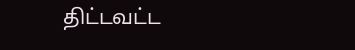திட்டவட்ட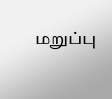மறுப்பு